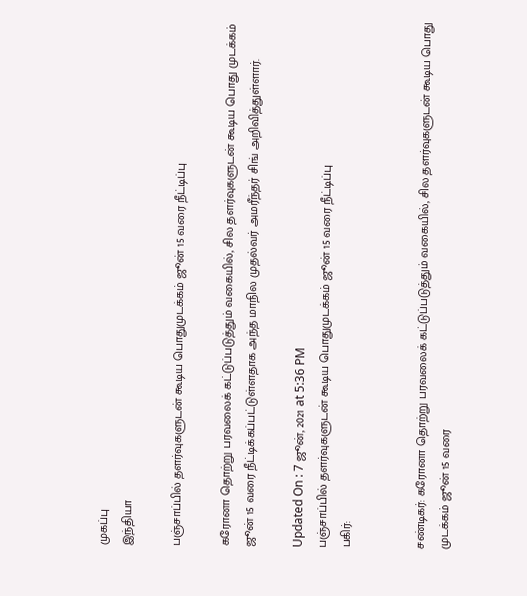முகப்பு
இந்தியா

பஞ்சாப்பில் தளர்வுகளுடன் கூடிய பொதுமுடக்கம் ஜூன் 15 வரை நீட்டிப்பு

கரோனா தொற்று பரவலைக் கட்டுப்படுத்தும் வகையில், சில தளர்வுகளுடன் கூடிய பொது முடக்கம் ஜூன் 15 வரை நீட்டிக்கப்பட்டுள்ளதாக அந்த மாநில முதல்வர் அமரீந்தர் சிங் அறிவித்துள்ளார்.

Updated On : 7 ஜூன், 2021 at 5:36 PM
பஞ்சாப்பில் தளர்வுகளுடன் கூடிய பொதுமுடக்கம் ஜூன் 15 வரை நீட்டிப்பு
பகிர்:


சண்டிகர்: கரோனா தொற்று பரவலைக் கட்டுப்படுத்தும் வகையில், சில தளர்வுகளுடன் கூடிய பொது முடக்கம் ஜூன் 15 வரை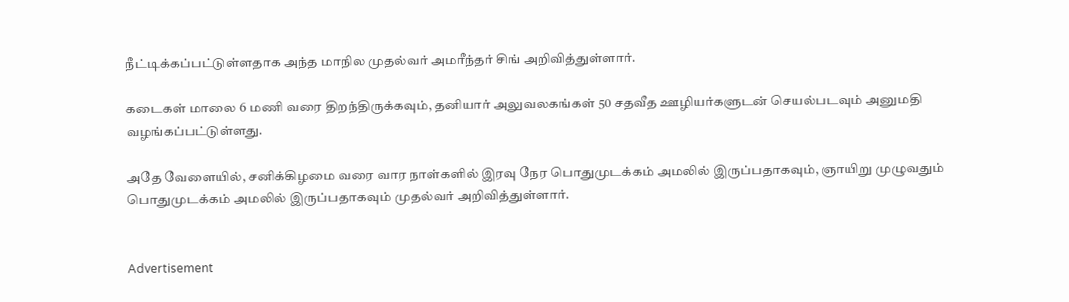நீட்டிக்கப்பட்டுள்ளதாக அந்த மாநில முதல்வர் அமரீந்தர் சிங் அறிவித்துள்ளார்.

கடைகள் மாலை 6 மணி வரை திறந்திருக்கவும், தனியார் அலுவலகங்கள் 50 சதவீத ஊழியர்களுடன் செயல்படவும் அனுமதி வழங்கப்பட்டுள்ளது.

அதே வேளையில், சனிக்கிழமை வரை வார நாள்களில் இரவு நேர பொதுமுடக்கம் அமலில் இருப்பதாகவும், ஞாயிறு முழுவதும் பொதுமுடக்கம் அமலில் இருப்பதாகவும் முதல்வர் அறிவித்துள்ளார்.


Advertisement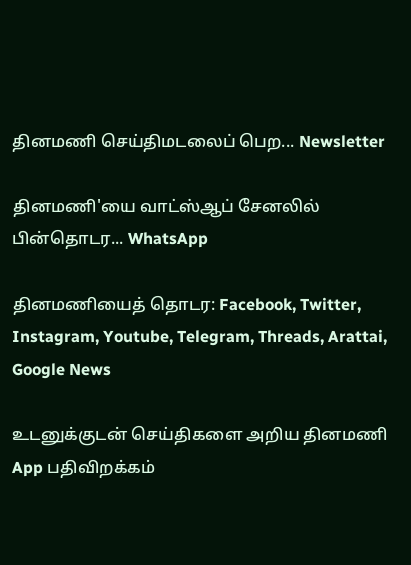தினமணி செய்திமடலைப் பெற... Newsletter

தினமணி'யை வாட்ஸ்ஆப் சேனலில் பின்தொடர... WhatsApp

தினமணியைத் தொடர: Facebook, Twitter, Instagram, Youtube, Telegram, Threads, Arattai, Google News

உடனுக்குடன் செய்திகளை அறிய தினமணி App பதிவிறக்கம்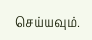செய்யவும்.